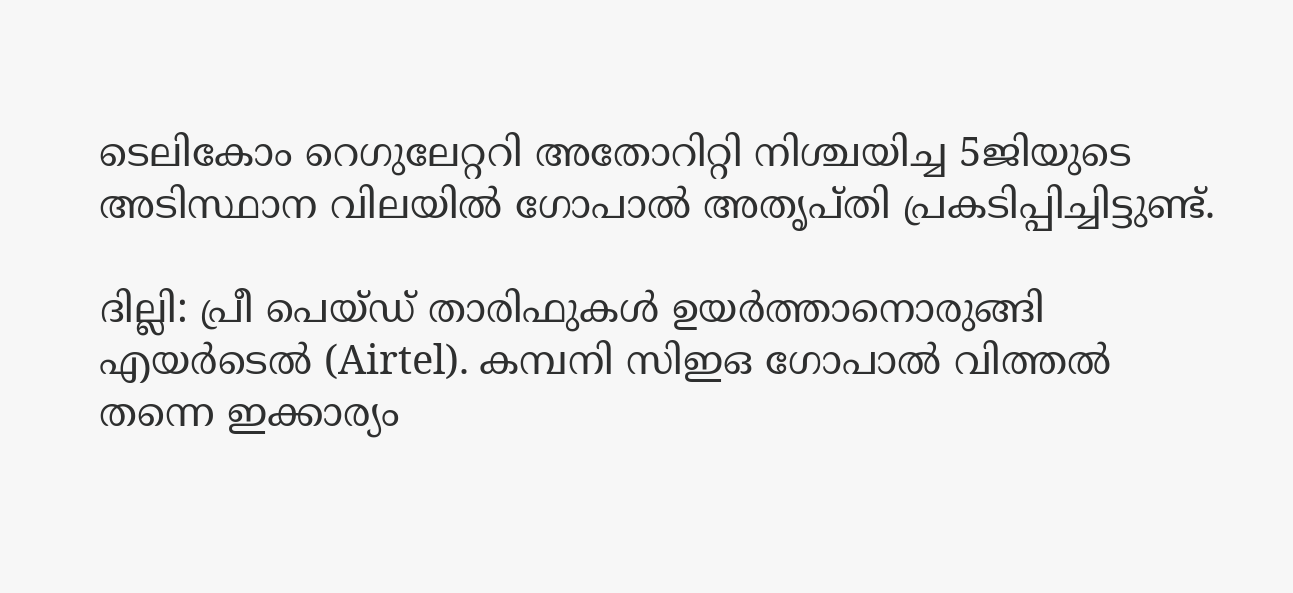ടെലികോം റെഗുലേറ്ററി അതോറിറ്റി നിശ്ചയിച്ച 5ജിയുടെ അടിസ്ഥാന വിലയിൽ ഗോപാൽ അതൃപ്തി പ്രകടിപ്പിച്ചിട്ടുണ്ട്.

ദില്ലി: പ്രീ പെയ്ഡ് താരിഫുകൾ ഉയർത്താനൊരുങ്ങി എയർടെൽ (Airtel). കമ്പനി സിഇഒ ഗോപാൽ വിത്തൽ തന്നെ ഇക്കാര്യം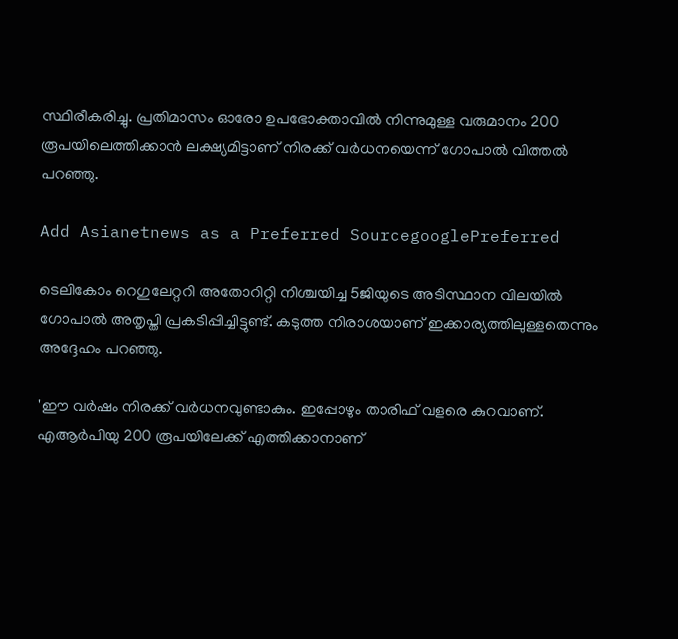സ്ഥിരീകരിച്ചു. പ്രതിമാസം ഓരോ ഉപഭോക്താവിൽ നിന്നുമുള്ള വരുമാനം 200 രൂപയിലെത്തിക്കാൻ ലക്ഷ്യമിട്ടാണ് നിരക്ക് വർധനയെന്ന് ഗോപാൽ വിത്തൽ പറഞ്ഞു.

Add Asianetnews as a Preferred SourcegooglePreferred

ടെലികോം റെഗുലേറ്ററി അതോറിറ്റി നിശ്ചയിച്ച 5ജിയുടെ അടിസ്ഥാന വിലയിൽ ഗോപാൽ അതൃപ്തി പ്രകടിപ്പിച്ചിട്ടുണ്ട്. കടുത്ത നിരാശയാണ് ഇക്കാര്യത്തിലുള്ളതെന്നും അദ്ദേഹം പറഞ്ഞു.

'ഈ വർഷം നിരക്ക് വർധനവുണ്ടാകും. ഇപ്പോഴും താരിഫ് വളരെ കുറവാണ്. എആർപിയു 200 രൂപയിലേക്ക് എത്തിക്കാനാണ്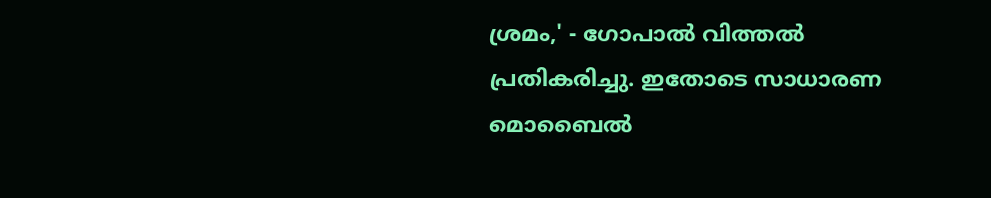ശ്രമം,' - ഗോപാൽ വിത്തൽ പ്രതികരിച്ചു. ഇതോടെ സാധാരണ മൊബൈൽ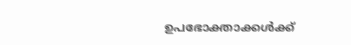ഉപഭോക്താക്കൾക്ക്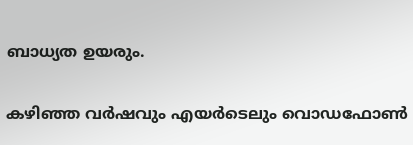ബാധ്യത ഉയരും.

കഴിഞ്ഞ വർഷവും എയർടെലും വൊഡഫോൺ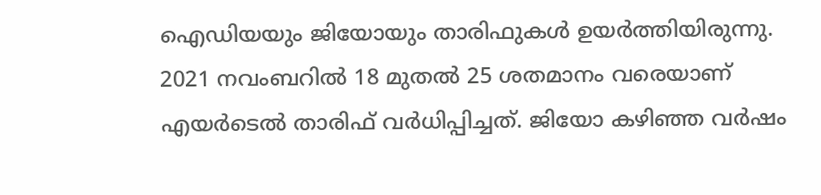ഐഡിയയും ജിയോയും താരിഫുകൾ ഉയർത്തിയിരുന്നു. 2021 നവംബറിൽ 18 മുതൽ 25 ശതമാനം വരെയാണ് എയർടെൽ താരിഫ് വർധിപ്പിച്ചത്. ജിയോ കഴിഞ്ഞ വർഷം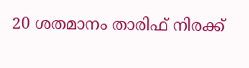20 ശതമാനം താരിഫ് നിരക്ക്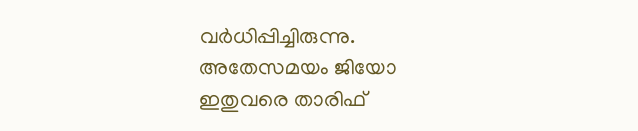വർധിപ്പിച്ചിരുന്നു. അതേസമയം ജിയോ ഇതുവരെ താരിഫ്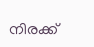നിരക്ക്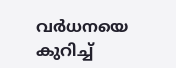വർധനയെ കുറിച്ച്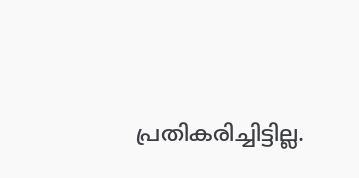പ്രതികരിച്ചിട്ടില്ല.